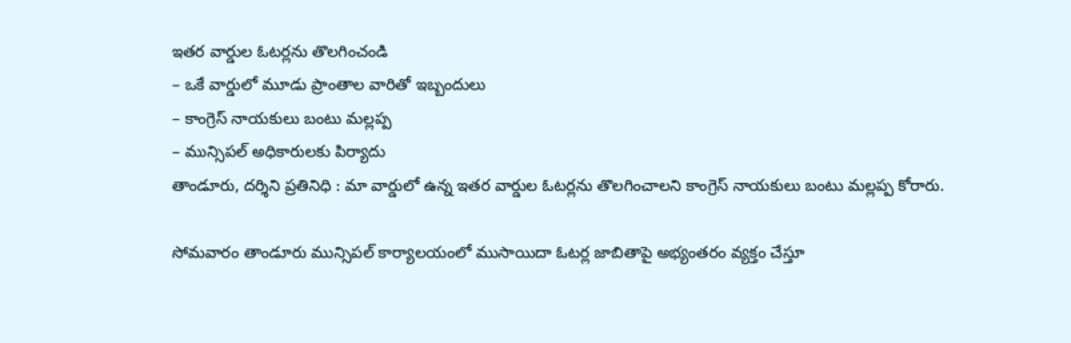ఇతర వార్డుల ఓటర్లను తొలగించండి
– ఒకే వార్డులో మూడు ప్రాంతాల వారితో ఇబ్బందులు
– కాంగ్రెస్ నాయకులు బంటు మల్లప్ప
– మున్సిపల్ అధికారులకు పిర్యాదు
తాండూరు, దర్శిని ప్రతినిధి : మా వార్డులో ఉన్న ఇతర వార్డుల ఓటర్లను తొలగించాలని కాంగ్రెస్ నాయకులు బంటు మల్లప్ప కోరారు.

సోమవారం తాండూరు మున్సిపల్ కార్యాలయంలో ముసాయిదా ఓటర్ల జాబితాపై అభ్యంతరం వ్యక్తం చేస్తూ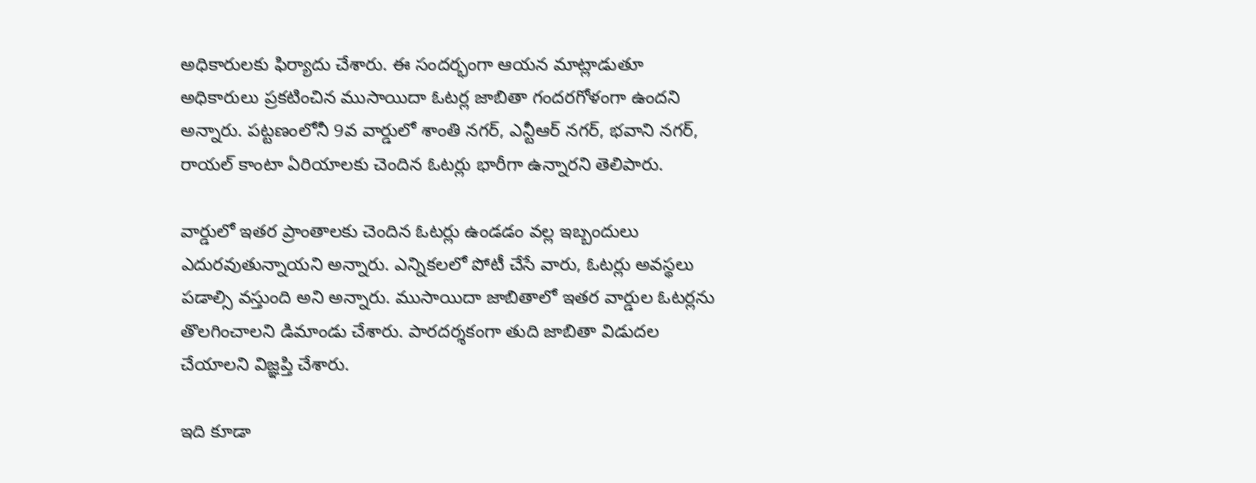అధికారులకు ఫిర్యాదు చేశారు. ఈ సందర్భంగా ఆయన మాట్లాడుతూ అధికారులు ప్రకటించిన ముసాయిదా ఓటర్ల జాబితా గందరగోళంగా ఉందని అన్నారు. పట్టణంలోనీ 9వ వార్డులో శాంతి నగర్, ఎన్టీఆర్ నగర్, భవాని నగర్, రాయల్ కాంటా ఏరియాలకు చెందిన ఓటర్లు భారీగా ఉన్నారని తెలిపారు.

వార్డులో ఇతర ప్రాంతాలకు చెందిన ఓటర్లు ఉండడం వల్ల ఇబ్బందులు ఎదురవుతున్నాయని అన్నారు. ఎన్నికలలో పోటీ చేసే వారు, ఓటర్లు అవస్థలు పడాల్సి వస్తుంది అని అన్నారు. ముసాయిదా జాబితాలో ఇతర వార్డుల ఓటర్లను తొలగించాలని డిమాండు చేశారు. పారదర్శకంగా తుది జాబితా విడుదల చేయాలని విజ్ఞప్తి చేశారు.

ఇది కూడా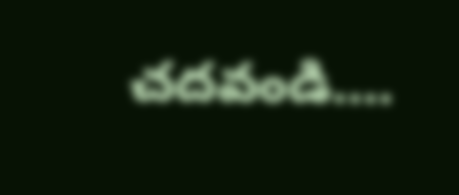చదవండి….